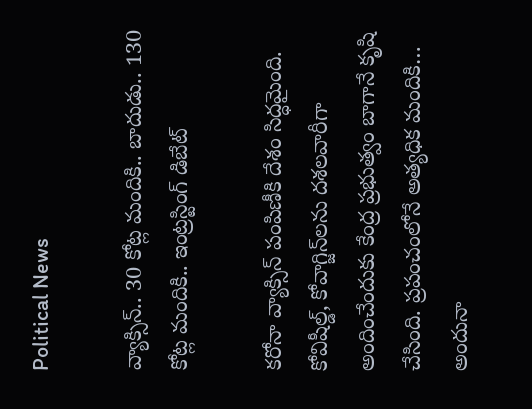Political News

వ్యాక్సిన్‌.. 30 కోట్ల మందికి.. బాదుడు.. 130 కోట్ల మందికి.. ఇంట్ర‌స్టింగ్ డిబేట్‌

క‌రోనా వ్యాక్సిన్ పంపిణీకి దేశం సిద్ధ‌మైంది. కోవిషీల్డ్‌, కోవాగ్జిన్‌ల‌ను ద‌శ‌ల‌వారీగా అందించేందుకు కేంద్ర ప్ర‌భుత్వం బాగానే కృషి చేసింది. ప్ర‌పంచంలోనే అత్య‌ధిక మందికి… అందునా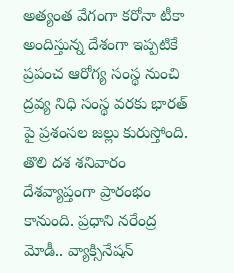అత్యంత వేగంగా క‌రోనా టీకా అందిస్తున్న దేశంగా ఇప్ప‌టికే ప్ర‌పంచ ఆరోగ్య సంస్థ నుంచి ద్ర‌వ్య నిధి సంస్థ వ‌ర‌కు భార‌త్ పై ప్రశంస‌ల జ‌ల్లు కురుస్తోంది. తొలి ద‌శ శ‌నివారం దేశ‌వ్యాప్తంగా ప్రారంభం కానుంది. ప్ర‌ధాని న‌రేంద్ర మోడీ.. వ్యాక్సినేష‌న్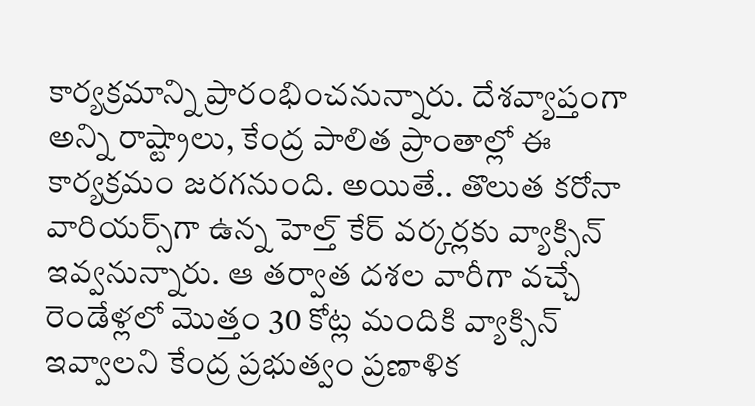కార్య‌క్ర‌మాన్ని ప్రారంభించ‌నున్నారు. దేశ‌వ్యాప్తంగా అన్ని రాష్ట్రాలు, కేంద్ర పాలిత ప్రాంతాల్లో ఈ కార్య‌క్ర‌మం జ‌ర‌గ‌నుంది. అయితే.. తొలుత క‌రోనా వారియ‌ర్స్‌గా ఉన్న హెల్త్ కేర్ వ‌ర్క‌ర్ల‌కు వ్యాక్సిన్ ఇవ్వ‌నున్నారు. ఆ త‌ర్వాత ద‌శ‌ల వారీగా వ‌చ్చే రెండేళ్ల‌లో మొత్తం 30 కోట్ల మందికి వ్యాక్సిన్ ఇవ్వాల‌ని కేంద్ర ప్ర‌భుత్వం ప్ర‌ణాళిక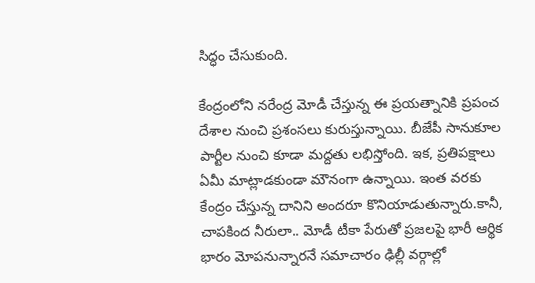సిద్ధం చేసుకుంది.

కేంద్రంలోని న‌రేంద్ర మోడీ చేస్తున్న ఈ ప్ర‌య‌త్నానికి ప్ర‌పంచ దేశాల నుంచి ప్ర‌శంస‌లు కురుస్తున్నాయి. బీజేపీ సానుకూల పార్టీల నుంచి కూడా మ‌ద్ద‌తు ల‌భిస్తోంది. ఇక‌, ప్ర‌తిప‌క్షాలు ఏమీ మాట్లాడ‌కుండా మౌనంగా ఉన్నాయి. ఇంత వ‌ర‌కు కేంద్రం చేస్తున్న దానిని అంద‌రూ కొనియాడుతున్నారు.కానీ, చాప‌కింద నీరులా.. మోడీ టీకా పేరుతో ప్ర‌జ‌ల‌పై భారీ ఆర్థిక భారం మోప‌నున్నార‌నే స‌మాచారం ఢిల్లీ వ‌ర్గాల్లో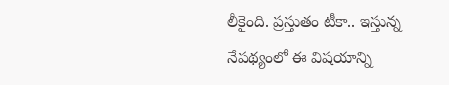లీకైంది. ప్ర‌స్తుతం టీకా.. ఇస్తున్న నేప‌థ్యంలో ఈ విష‌యాన్ని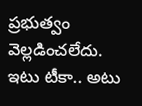ప్ర‌భుత్వం వెల్ల‌డించ‌లేదు. ఇటు టీకా.. అటు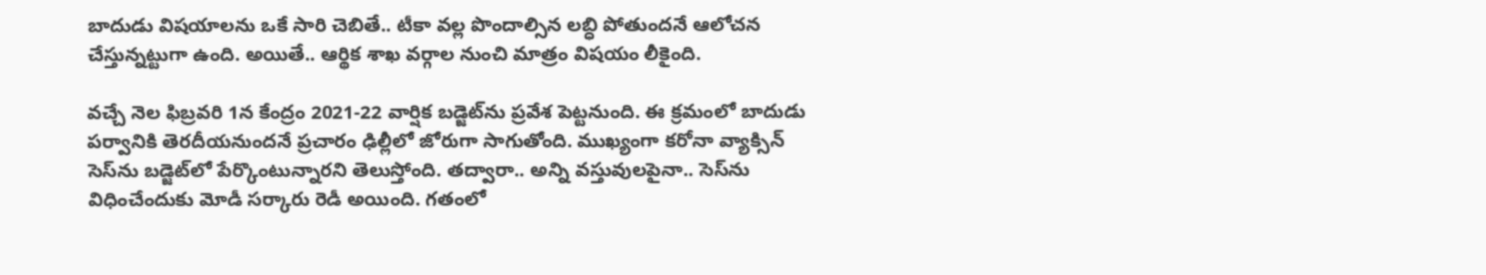బాదుడు విష‌యాల‌ను ఒకే సారి చెబితే.. టీకా వ‌ల్ల పొందాల్సిన ల‌బ్ధి పోతుంద‌నే ఆలోచ‌న చేస్తున్న‌ట్టుగా ఉంది. అయితే.. ఆర్థిక శాఖ వ‌ర్గాల నుంచి మాత్రం విష‌యం లీకైంది.

వ‌చ్చే నెల ఫిబ్ర‌వ‌రి 1న కేంద్రం 2021-22 వార్షిక బ‌డ్జెట్‌ను ప్ర‌వేశ పెట్ట‌నుంది. ఈ క్ర‌మంలో బాదుడు ప‌ర్వానికి తెర‌దీయ‌నుంద‌నే ప్ర‌చారం ఢిల్లీలో జోరుగా సాగుతోంది. ముఖ్యంగా క‌రోనా వ్యాక్సిన్ సెస్‌ను బ‌డ్జెట్‌లో పేర్కొంటున్నార‌ని తెలుస్తోంది. త‌ద్వారా.. అన్ని వ‌స్తువుల‌పైనా.. సెస్‌ను విధించేందుకు మోడీ స‌ర్కారు రెడీ అయింది. గ‌తంలో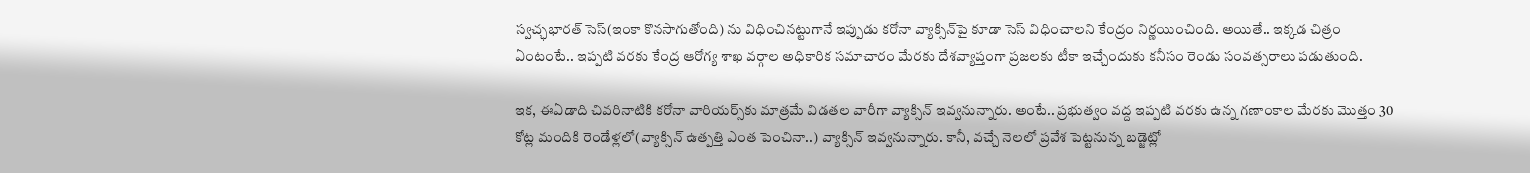స్వ‌చ్ఛ‌భార‌త్ సెస్(ఇంకా కొన‌సాగుతోంది) ను విధించిన‌ట్టుగానే ఇప్పుడు క‌రోనా వ్యాక్సిన్‌పై కూడా సెస్ విధించాల‌ని కేంద్రం నిర్ణ‌యించింది. అయితే.. ఇక్క‌డ చిత్రం ఏంటంటే.. ఇప్ప‌టి వ‌ర‌కు కేంద్ర ఆరోగ్య శాఖ వ‌ర్గాల అధికారిక స‌మాచారం మేర‌కు దేశ‌వ్యాప్తంగా ప్ర‌జ‌ల‌కు టీకా ఇచ్చేందుకు క‌నీసం రెండు సంవ‌త్సరాలు ప‌డుతుంది.

ఇక‌, ఈఏడాది చివ‌రినాటికి క‌రోనా వారియ‌ర్స్‌కు మాత్ర‌మే విడ‌త‌ల వారీగా వ్యాక్సిన్ ఇవ్వ‌నున్నారు. అంటే.. ప్ర‌భుత్వం వ‌ద్ద ఇప్ప‌టి వ‌ర‌కు ఉన్న గ‌ణాంకాల మేర‌కు మొత్తం 30 కోట్ల మందికి రెండేళ్ల‌లో(వ్యాక్సిన్ ఉత్ప‌త్తి ఎంత పెంచినా..) వ్యాక్సిన్ ఇవ్వ‌నున్నారు. కానీ, వ‌చ్చే నెల‌లో ప్ర‌వేశ పెట్ట‌నున్న బ‌డ్జెట్లో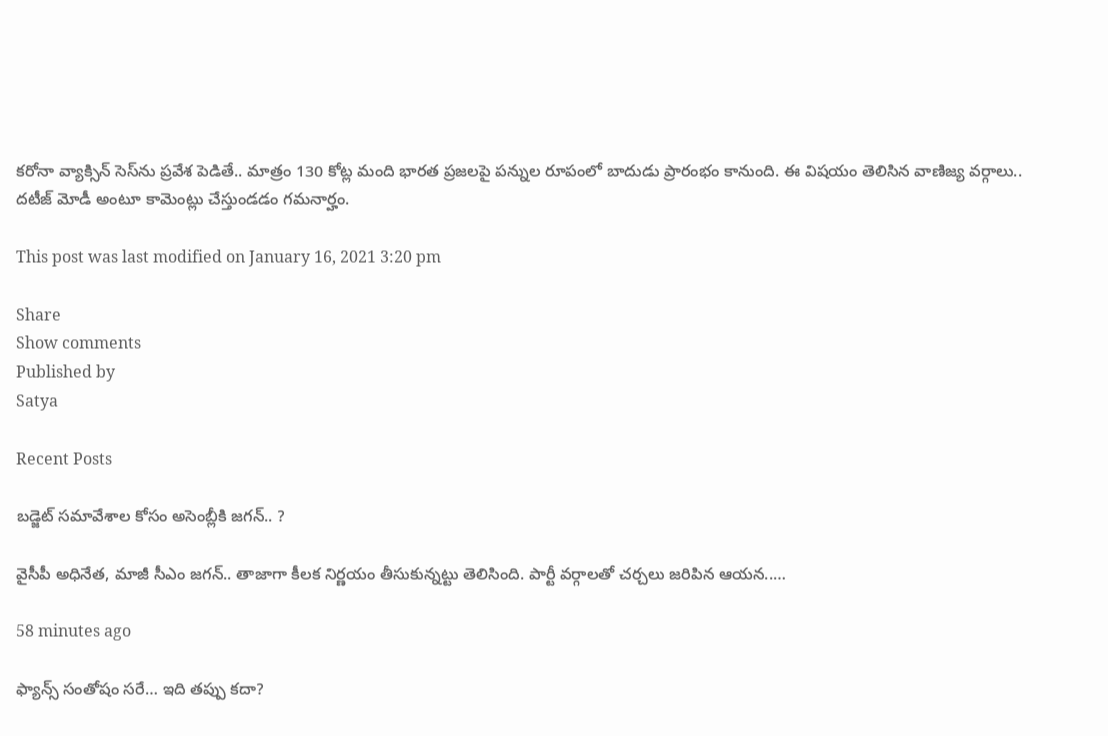క‌రోనా వ్యాక్సిన్ సెస్‌ను ప్ర‌వేశ పెడితే.. మాత్రం 130 కోట్ల మంది భార‌త ప్ర‌జ‌ల‌పై ప‌న్నుల రూపంలో బాదుడు ప్రారంభం కానుంది. ఈ విష‌యం తెలిసిన వాణిజ్య వ‌ర్గాలు.. ద‌టీజ్ మోడీ అంటూ కామెంట్లు చేస్తుండ‌డం గ‌మ‌నార్హం.

This post was last modified on January 16, 2021 3:20 pm

Share
Show comments
Published by
Satya

Recent Posts

బ‌డ్జెట్ స‌మావేశాల‌ కోసం అసెంబ్లీకి జ‌గ‌న్‌.. ?

వైసీపీ అధినేత‌, మాజీ సీఎం జ‌గ‌న్‌.. తాజాగా కీల‌క నిర్ణ‌యం తీసుకున్న‌ట్టు తెలిసింది. పార్టీ వ‌ర్గాలతో చ‌ర్చ‌లు జ‌రిపిన ఆయ‌న‌..…

58 minutes ago

ఫ్యాన్స్ సంతోషం సరే… ఇది తప్పు కదా?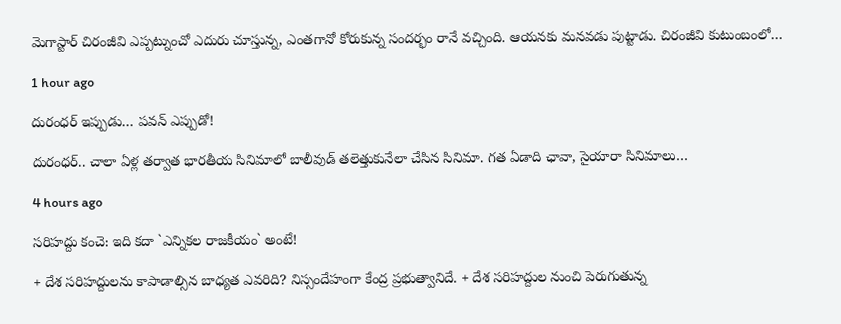మెగాస్టార్ చిరంజీవి ఎప్పట్నుంచో ఎదురు చూస్తున్న, ఎంతగానో కోరుకున్న సందర్భం రానే వచ్చింది. ఆయనకు మనవడు పుట్టాడు. చిరంజీవి కుటుంబంలో…

1 hour ago

దురంధ‌ర్ ఇప్పుడు… పవన్ ఎప్పుడో!

దురంధ‌ర్‌.. చాలా ఏళ్ల త‌ర్వాత భార‌తీయ సినిమాలో బాలీవుడ్ త‌లెత్తుకునేలా చేసిన సినిమా. గ‌త ఏడాది ఛావా, సైయారా సినిమాలు…

4 hours ago

స‌రిహ‌ద్దు కంచె: ఇది క‌దా `ఎన్నిక‌ల‌ రాజ‌కీయం` అంటే!

+ దేశ స‌రిహ‌ద్దులను కాపాడాల్సిన బాధ్య‌త ఎవ‌రిది? నిస్సందేహంగా కేంద్ర ప్ర‌భుత్వానిదే. + దేశ స‌రిహ‌ద్దుల నుంచి పెరుగుతున్న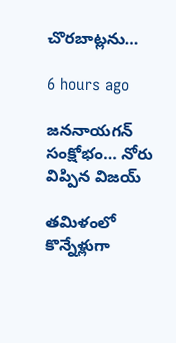చొర‌బాట్ల‌ను…

6 hours ago

జ‌న‌నాయ‌గ‌న్ సంక్షోభం… నోరు విప్పిన విజ‌య్

త‌మిళంలో కొన్నేళ్లుగా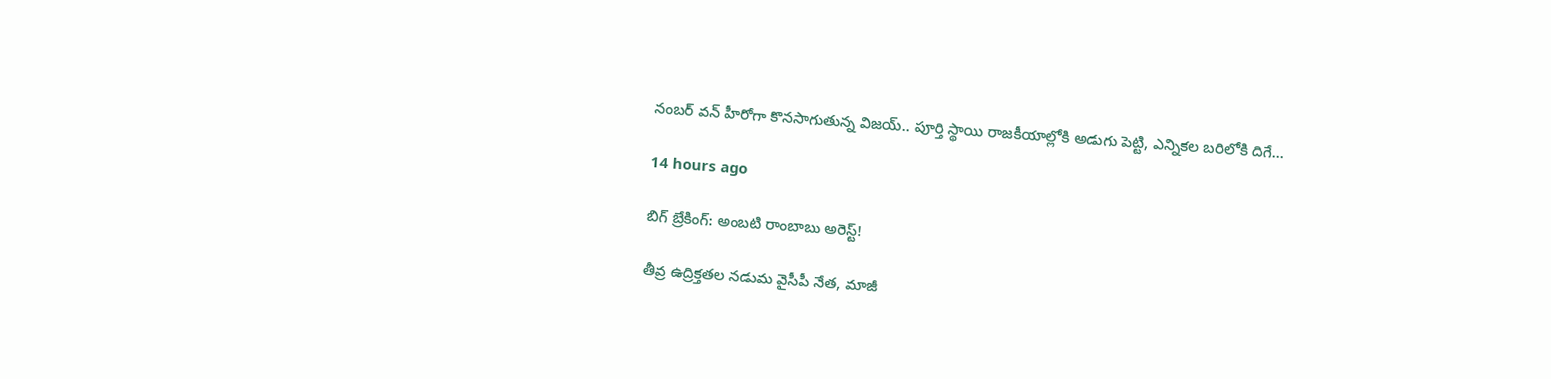నంబ‌ర్ వ‌న్ హీరోగా కొన‌సాగుతున్న విజ‌య్.. పూర్తి స్థాయి రాజ‌కీయాల్లోకి అడుగు పెట్టి, ఎన్నిక‌ల బ‌రిలోకి దిగే…

14 hours ago

బిగ్ బ్రేకింగ్: అంబటి రాంబాబు అరెస్ట్!

తీవ్ర ఉద్రిక్తతల నడుమ వైసీపీ నేత, మాజీ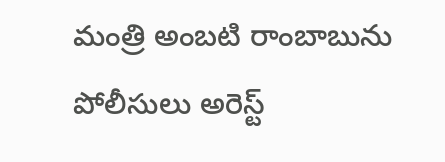మంత్రి అంబటి రాంబాబును పోలీసులు అరెస్ట్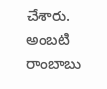చేశారు. అంబటి రాంబాబు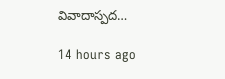వివాదాస్పద…

14 hours ago